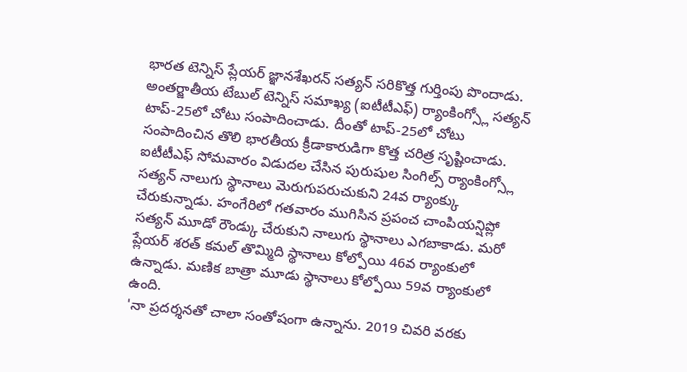భారత టెన్నిస్ ప్లేయర్ జ్ఞానశేఖరన్ సత్యన్ సరికొత్త గుర్తింపు పొందాడు. అంతర్జాతీయ టేబుల్ టెన్నిస్ సమాఖ్య (ఐటీటీఎఫ్) ర్యాంకింగ్స్లో సత్యన్ టాప్-25లో చోటు సంపాదించాడు. దీంతో టాప్-25లో చోటు సంపాదించిన తొలి భారతీయ క్రీడాకారుడిగా కొత్త చరిత్ర సృష్టించాడు.
ఐటీటీఎఫ్ సోమవారం విడుదల చేసిన పురుషుల సింగిల్స్ ర్యాంకింగ్స్లో సత్యన్ నాలుగు స్థానాలు మెరుగుపరుచుకుని 24వ ర్యాంక్కు చేరుకున్నాడు. హంగేరిలో గతవారం ముగిసిన ప్రపంచ చాంపియన్షిప్లో సత్యన్ మూడో రౌండ్కు చేరుకుని నాలుగు స్థానాలు ఎగబాకాడు. మరో ప్లేయర్ శరత్ కమల్ తొమ్మిది స్థానాలు కోల్పోయి 46వ ర్యాంకులో ఉన్నాడు. మణిక బాత్రా మూడు స్థానాలు కోల్పోయి 59వ ర్యాంకులో ఉంది.
'నా ప్రదర్శనతో చాలా సంతోషంగా ఉన్నాను. 2019 చివరి వరకు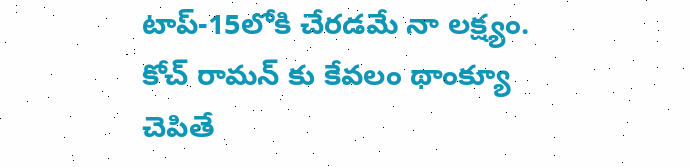టాప్-15లోకి చేరడమే నా లక్ష్యం. కోచ్ రామన్ కు కేవలం థాంక్యూ చెపితే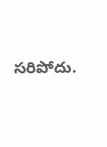సరిపోదు.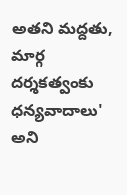అతని మద్దతు, మార్గ దర్శకత్వంకు ధన్యవాదాలు' అని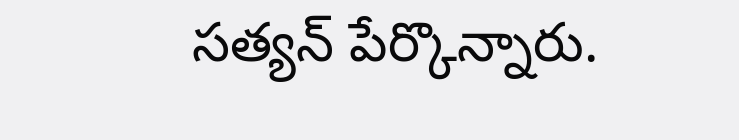సత్యన్ పేర్కొన్నారు.